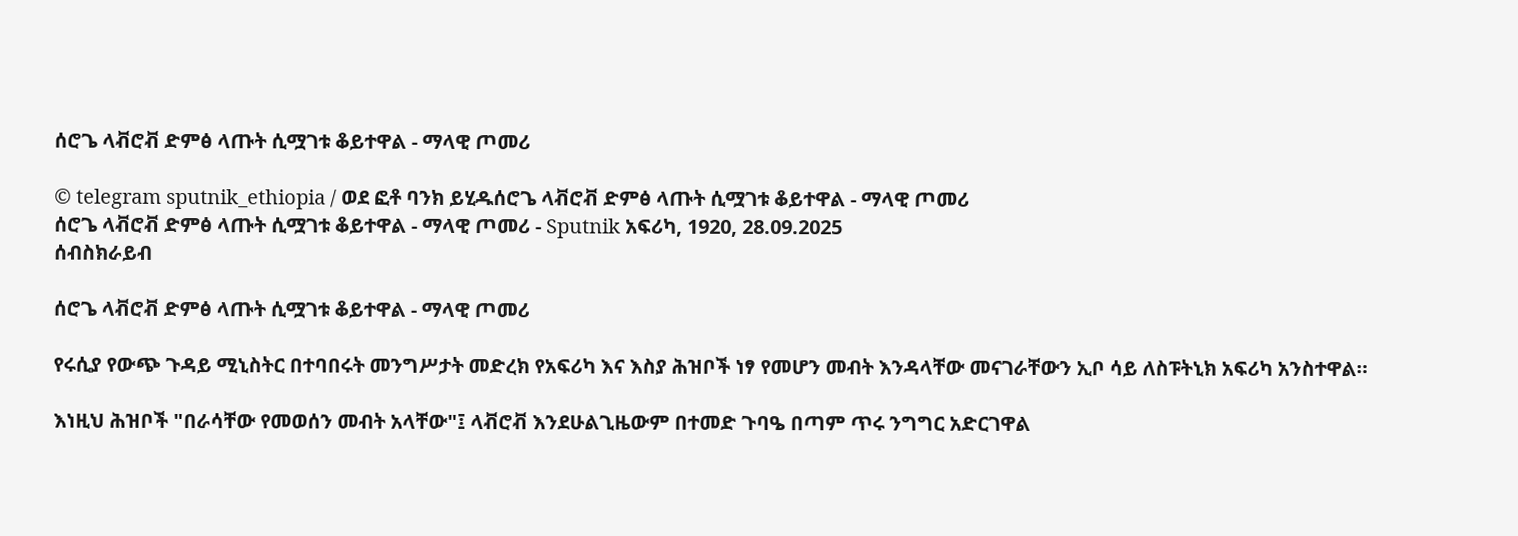ሰሮጌ ላቭሮቭ ድምፅ ላጡት ሲሟገቱ ቆይተዋል - ማላዊ ጦመሪ

© telegram sputnik_ethiopia / ወደ ፎቶ ባንክ ይሂዱሰሮጌ ላቭሮቭ ድምፅ ላጡት ሲሟገቱ ቆይተዋል - ማላዊ ጦመሪ
ሰሮጌ ላቭሮቭ ድምፅ ላጡት ሲሟገቱ ቆይተዋል - ማላዊ ጦመሪ - Sputnik አፍሪካ, 1920, 28.09.2025
ሰብስክራይብ

ሰሮጌ ላቭሮቭ ድምፅ ላጡት ሲሟገቱ ቆይተዋል - ማላዊ ጦመሪ

የሩሲያ የውጭ ጉዳይ ሚኒስትር በተባበሩት መንግሥታት መድረክ የአፍሪካ እና እስያ ሕዝቦች ነፃ የመሆን መብት እንዳላቸው መናገራቸውን ኢቦ ሳይ ለስፑትኒክ አፍሪካ አንስተዋል።

እነዚህ ሕዝቦች "በራሳቸው የመወሰን መብት አላቸው"፤ ላቭሮቭ እንደሁልጊዜውም በተመድ ጉባዔ በጣም ጥሩ ንግግር አድርገዋል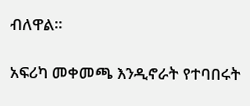ብለዋል።

አፍሪካ መቀመጫ እንዲኖራት የተባበሩት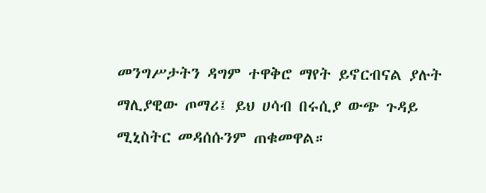መንግሥታትን ዳግም ተዋቅሮ ማየት ይኖርብናል ያሉት ማሊያዊው ጦማሪ፤ ይህ ሀሳብ በሩሲያ ውጭ ጉዳይ ሚኒስትር መዳሰሱንም ጠቁመዋል።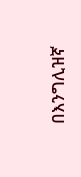በእንግሊዝኛ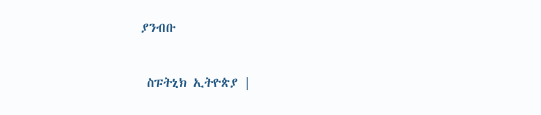ያንብቡ

 ስፑትኒክ ኢትዮጵያ |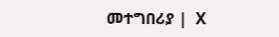መተግበሪያ |  X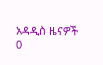አዳዲስ ዜናዎች
0